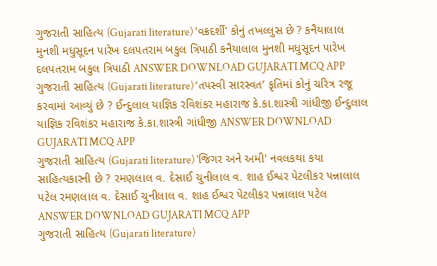ગુજરાતી સાહિત્ય (Gujarati literature) 'વક્રદર્શી' કોનું તખલ્લુસ છે ? કનૈયાલાલ મુનશી મધુસૂદન પારેખ દલપતરામ બકુલ ત્રિપાઠી કનૈયાલાલ મુનશી મધુસૂદન પારેખ દલપતરામ બકુલ ત્રિપાઠી ANSWER DOWNLOAD GUJARATI MCQ APP
ગુજરાતી સાહિત્ય (Gujarati literature) ‘તપસ્વી સારસ્વત’ કૃતિમાં કોનું ચરિત્ર રજૂ કરવામાં આવ્યું છે ? ઈન્દુલાલ યાજ્ઞિક રવિશંકર મહારાજ કે.કા.શાસ્ત્રી ગાંધીજી ઈન્દુલાલ યાજ્ઞિક રવિશંકર મહારાજ કે.કા.શાસ્ત્રી ગાંધીજી ANSWER DOWNLOAD GUJARATI MCQ APP
ગુજરાતી સાહિત્ય (Gujarati literature) 'જિગર અને અમી' નવલકથા કયા સાહિત્યકારની છે ? રમણલાલ વ. દેસાઈ ચુનીલાલ વ. શાહ ઈશ્વર પેટલીકર પન્નાલાલ પટેલ રમણલાલ વ. દેસાઈ ચુનીલાલ વ. શાહ ઈશ્વર પેટલીકર પન્નાલાલ પટેલ ANSWER DOWNLOAD GUJARATI MCQ APP
ગુજરાતી સાહિત્ય (Gujarati literature)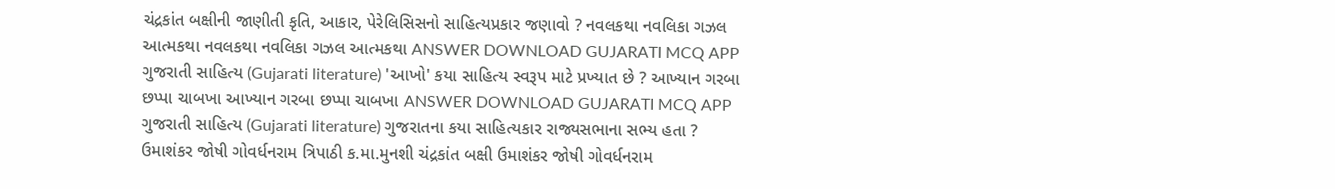ચંદ્રકાંત બક્ષીની જાણીતી કૃતિ, આકાર, પેરેલિસિસનો સાહિત્યપ્રકાર જણાવો ? નવલકથા નવલિકા ગઝલ આત્મકથા નવલકથા નવલિકા ગઝલ આત્મકથા ANSWER DOWNLOAD GUJARATI MCQ APP
ગુજરાતી સાહિત્ય (Gujarati literature) 'આખો' કયા સાહિત્ય સ્વરૂપ માટે પ્રખ્યાત છે ? આખ્યાન ગરબા છપ્પા ચાબખા આખ્યાન ગરબા છપ્પા ચાબખા ANSWER DOWNLOAD GUJARATI MCQ APP
ગુજરાતી સાહિત્ય (Gujarati literature) ગુજરાતના કયા સાહિત્યકાર રાજ્યસભાના સભ્ય હતા ? ઉમાશંકર જોષી ગોવર્ધનરામ ત્રિપાઠી ક.મા.મુનશી ચંદ્રકાંત બક્ષી ઉમાશંકર જોષી ગોવર્ધનરામ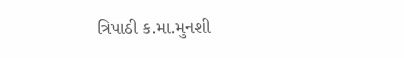ત્રિપાઠી ક.મા.મુનશી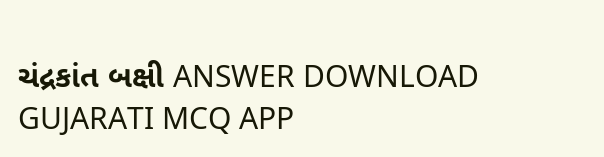ચંદ્રકાંત બક્ષી ANSWER DOWNLOAD GUJARATI MCQ APP